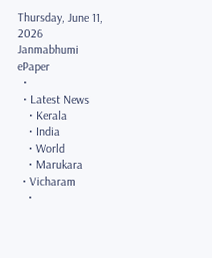Thursday, June 11, 2026
Janmabhumi
ePaper
  •
  • Latest News
    • Kerala
    • India
    • World
    • Marukara
  • Vicharam
    •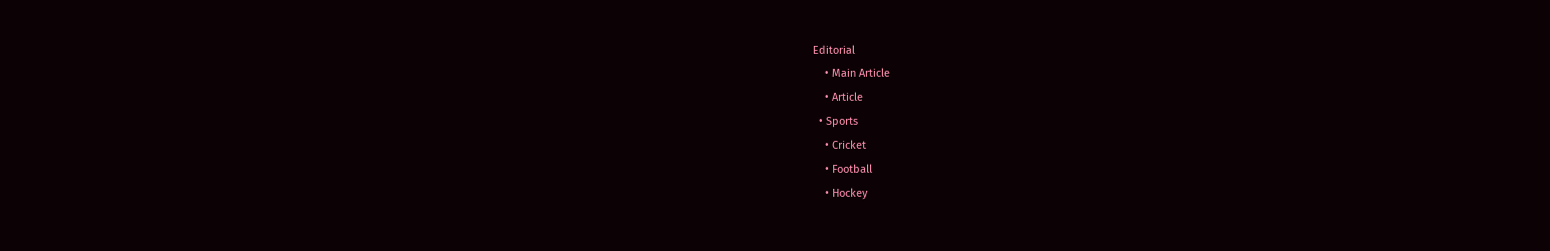Editorial
    • Main Article
    • Article
  • Sports
    • Cricket
    • Football
    • Hockey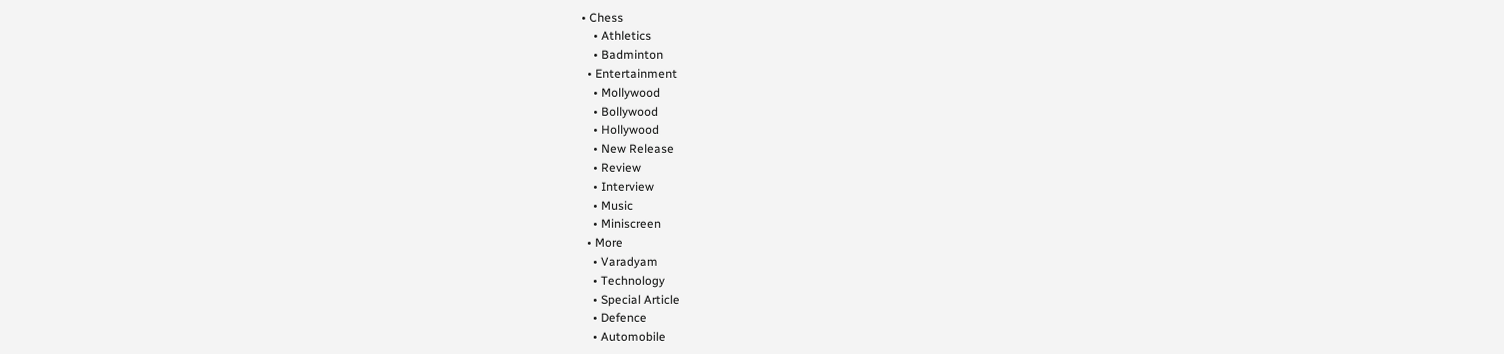• Chess
    • Athletics
    • Badminton
  • Entertainment
    • Mollywood
    • Bollywood
    • Hollywood
    • New Release
    • Review
    • Interview
    • Music
    • Miniscreen
  • More
    • Varadyam
    • Technology
    • Special Article
    • Defence
    • Automobile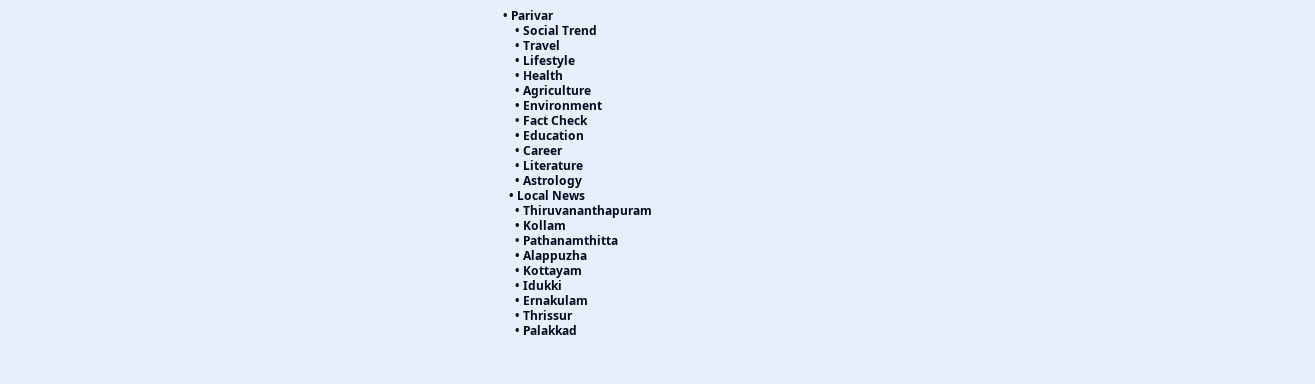• Parivar
    • Social Trend
    • Travel
    • Lifestyle
    • Health
    • Agriculture
    • Environment
    • Fact Check
    • Education
    • Career
    • Literature
    • Astrology
  • Local News
    • Thiruvananthapuram
    • Kollam
    • Pathanamthitta
    • Alappuzha
    • Kottayam
    • Idukki
    • Ernakulam
    • Thrissur
    • Palakkad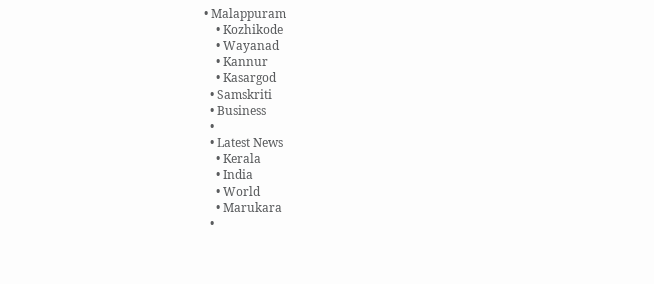• Malappuram
    • Kozhikode
    • Wayanad
    • Kannur
    • Kasargod
  • Samskriti
  • Business
  •
  • Latest News
    • Kerala
    • India
    • World
    • Marukara
  •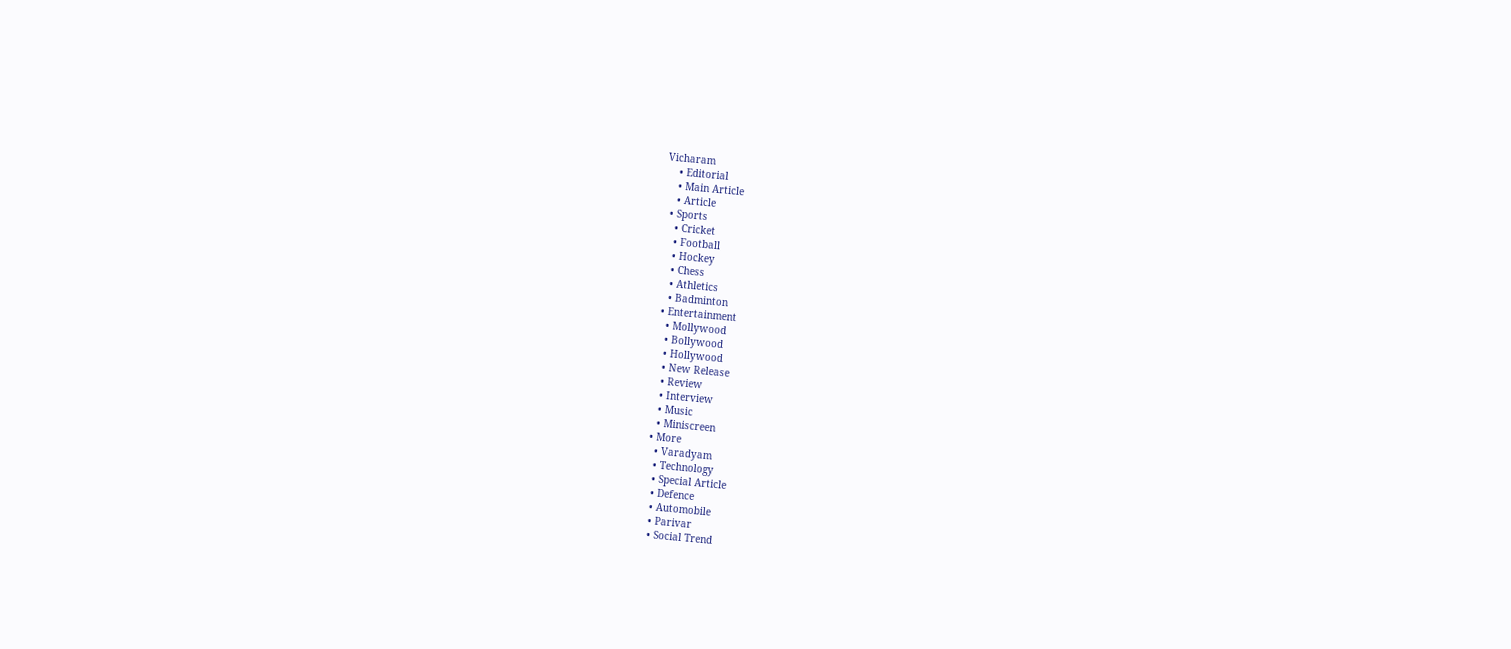Vicharam
    • Editorial
    • Main Article
    • Article
  • Sports
    • Cricket
    • Football
    • Hockey
    • Chess
    • Athletics
    • Badminton
  • Entertainment
    • Mollywood
    • Bollywood
    • Hollywood
    • New Release
    • Review
    • Interview
    • Music
    • Miniscreen
  • More
    • Varadyam
    • Technology
    • Special Article
    • Defence
    • Automobile
    • Parivar
    • Social Trend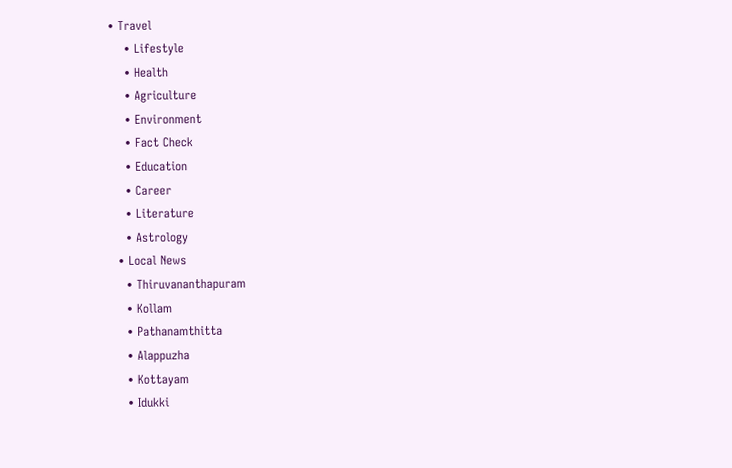• Travel
    • Lifestyle
    • Health
    • Agriculture
    • Environment
    • Fact Check
    • Education
    • Career
    • Literature
    • Astrology
  • Local News
    • Thiruvananthapuram
    • Kollam
    • Pathanamthitta
    • Alappuzha
    • Kottayam
    • Idukki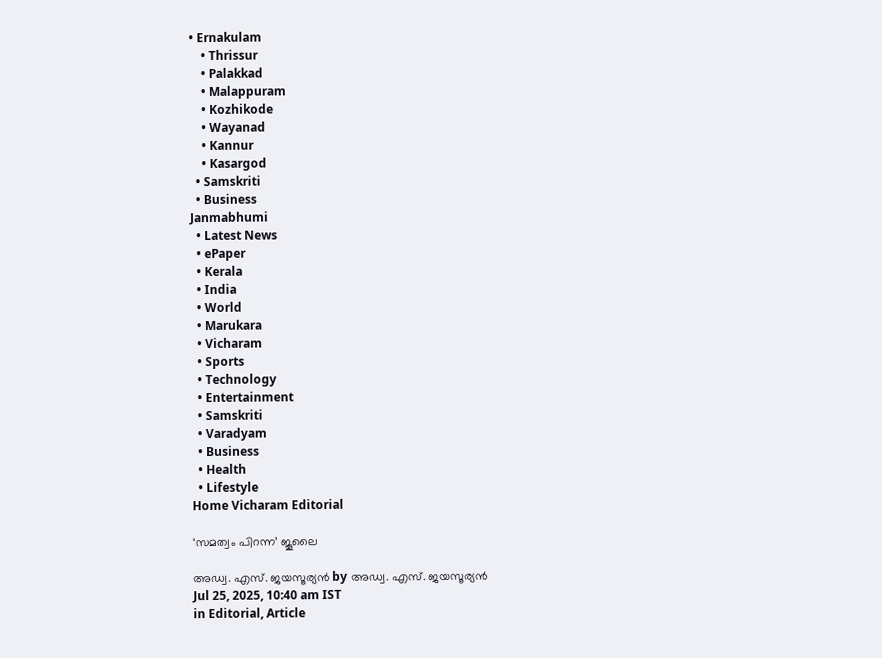• Ernakulam
    • Thrissur
    • Palakkad
    • Malappuram
    • Kozhikode
    • Wayanad
    • Kannur
    • Kasargod
  • Samskriti
  • Business
Janmabhumi
  • Latest News
  • ePaper
  • Kerala
  • India
  • World
  • Marukara
  • Vicharam
  • Sports
  • Technology
  • Entertainment
  • Samskriti
  • Varadyam
  • Business
  • Health
  • Lifestyle
Home Vicharam Editorial

‘സമത്വം പിറന്ന’ ജൂലൈ

അഡ്വ. എസ്. ജയസൂര്യന്‍ by അഡ്വ. എസ്. ജയസൂര്യന്‍
Jul 25, 2025, 10:40 am IST
in Editorial, Article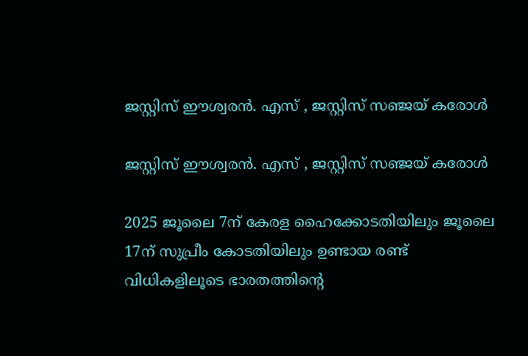ജസ്റ്റിസ് ഈശ്വരന്‍. എസ് , ജസ്റ്റിസ് സഞ്ജയ് കരോള്‍

ജസ്റ്റിസ് ഈശ്വരന്‍. എസ് , ജസ്റ്റിസ് സഞ്ജയ് കരോള്‍

2025 ജൂലൈ 7ന് കേരള ഹൈക്കോടതിയിലും ജൂലൈ 17ന് സുപ്രീം കോടതിയിലും ഉണ്ടായ രണ്ട് വിധികളിലൂടെ ഭാരതത്തിന്റെ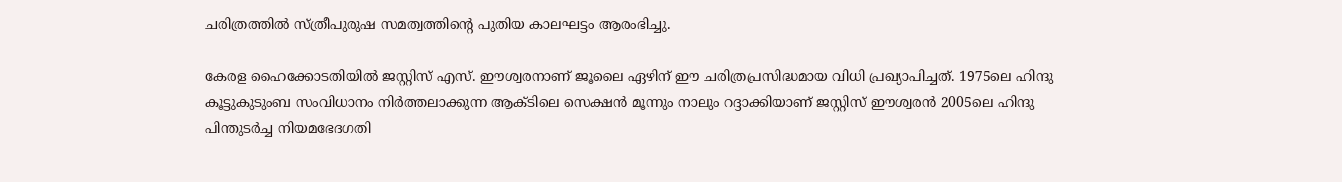ചരിത്രത്തില്‍ സ്ത്രീപുരുഷ സമത്വത്തിന്റെ പുതിയ കാലഘട്ടം ആരംഭിച്ചു.

കേരള ഹൈക്കോടതിയില്‍ ജസ്റ്റിസ് എസ്. ഈശ്വരനാണ് ജൂലൈ ഏഴിന് ഈ ചരിത്രപ്രസിദ്ധമായ വിധി പ്രഖ്യാപിച്ചത്. 1975ലെ ഹിന്ദു കൂട്ടുകുടുംബ സംവിധാനം നിര്‍ത്തലാക്കുന്ന ആക്ടിലെ സെക്ഷന്‍ മൂന്നും നാലും റദ്ദാക്കിയാണ് ജസ്റ്റിസ് ഈശ്വരന്‍ 2005ലെ ഹിന്ദു പിന്തുടര്‍ച്ച നിയമഭേദഗതി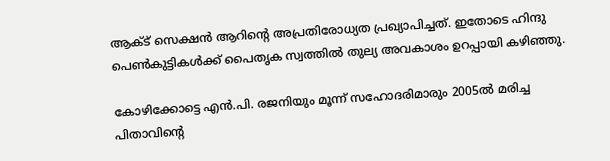ആക്ട് സെക്ഷന്‍ ആറിന്റെ അപ്രതിരോധ്യത പ്രഖ്യാപിച്ചത്. ഇതോടെ ഹിന്ദു പെണ്‍കുട്ടികള്‍ക്ക് പൈതൃക സ്വത്തില്‍ തുല്യ അവകാശം ഉറപ്പായി കഴിഞ്ഞു.

കോഴിക്കോട്ടെ എന്‍.പി. രജനിയും മൂന്ന് സഹോദരിമാരും 2005ല്‍ മരിച്ച പിതാവിന്റെ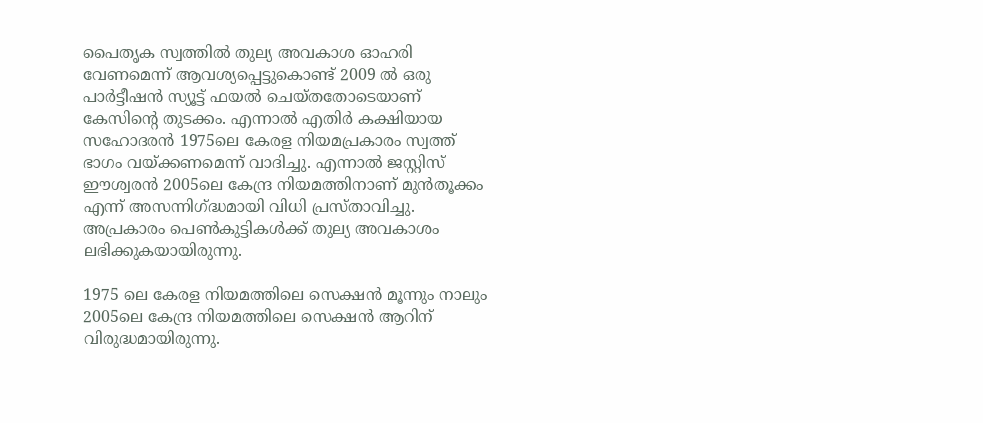പൈതൃക സ്വത്തില്‍ തുല്യ അവകാശ ഓഹരി വേണമെന്ന് ആവശ്യപ്പെട്ടുകൊണ്ട് 2009 ല്‍ ഒരു പാര്‍ട്ടീഷന്‍ സ്യൂട്ട് ഫയല്‍ ചെയ്തതോടെയാണ് കേസിന്റെ തുടക്കം. എന്നാല്‍ എതിര്‍ കക്ഷിയായ സഹോദരന്‍ 1975ലെ കേരള നിയമപ്രകാരം സ്വത്ത് ഭാഗം വയ്‌ക്കണമെന്ന് വാദിച്ചു. എന്നാല്‍ ജസ്റ്റിസ് ഈശ്വരന്‍ 2005ലെ കേന്ദ്ര നിയമത്തിനാണ് മുന്‍തൂക്കം എന്ന് അസന്നിഗ്‌ദ്ധമായി വിധി പ്രസ്താവിച്ചു. അപ്രകാരം പെണ്‍കുട്ടികള്‍ക്ക് തുല്യ അവകാശം ലഭിക്കുകയായിരുന്നു.

1975 ലെ കേരള നിയമത്തിലെ സെക്ഷന്‍ മൂന്നും നാലും 2005ലെ കേന്ദ്ര നിയമത്തിലെ സെക്ഷന്‍ ആറിന് വിരുദ്ധമായിരുന്നു.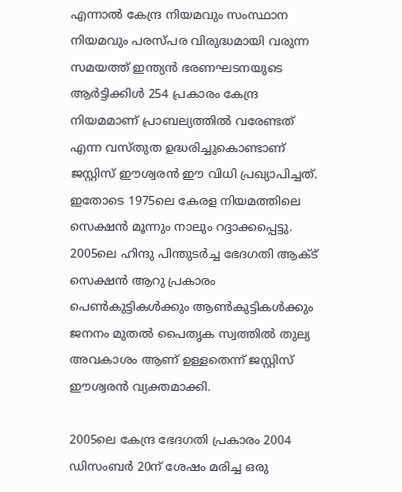എന്നാല്‍ കേന്ദ്ര നിയമവും സംസ്ഥാന നിയമവും പരസ്പര വിരുദ്ധമായി വരുന്ന സമയത്ത് ഇന്ത്യന്‍ ഭരണഘടനയുടെ ആര്‍ട്ടിക്കിള്‍ 254 പ്രകാരം കേന്ദ്ര നിയമമാണ് പ്രാബല്യത്തില്‍ വരേണ്ടത് എന്ന വസ്തുത ഉദ്ധരിച്ചുകൊണ്ടാണ് ജസ്റ്റിസ് ഈശ്വരന്‍ ഈ വിധി പ്രഖ്യാപിച്ചത്. ഇതോടെ 1975ലെ കേരള നിയമത്തിലെ സെക്ഷന്‍ മൂന്നും നാലും റദ്ദാക്കപ്പെട്ടു. 2005ലെ ഹിന്ദു പിന്തുടര്‍ച്ച ഭേദഗതി ആക്ട് സെക്ഷന്‍ ആറു പ്രകാരം പെണ്‍കുട്ടികള്‍ക്കും ആണ്‍കുട്ടികള്‍ക്കും ജനനം മുതല്‍ പൈതൃക സ്വത്തില്‍ തുല്യ അവകാശം ആണ് ഉള്ളതെന്ന് ജസ്റ്റിസ് ഈശ്വരന്‍ വ്യക്തമാക്കി.

2005ലെ കേന്ദ്ര ഭേദഗതി പ്രകാരം 2004 ഡിസംബര്‍ 20ന് ശേഷം മരിച്ച ഒരു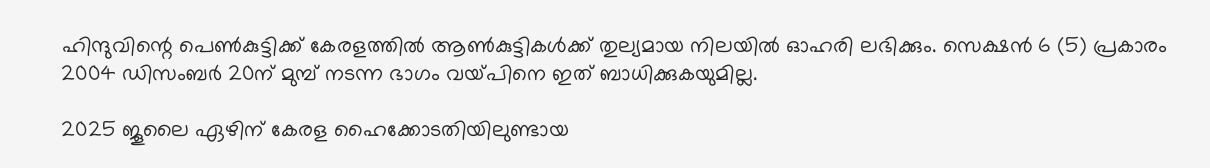ഹിന്ദുവിന്റെ പെണ്‍കുട്ടിക്ക് കേരളത്തില്‍ ആണ്‍കുട്ടികള്‍ക്ക് തുല്യമായ നിലയില്‍ ഓഹരി ലഭിക്കും. സെക്ഷന്‍ 6 (5) പ്രകാരം 2004 ഡിസംബര്‍ 20ന് മുമ്പ് നടന്ന ഭാഗം വയ്‌പിനെ ഇത് ബാധിക്കുകയുമില്ല.

2025 ജൂലൈ ഏഴിന് കേരള ഹൈക്കോടതിയിലുണ്ടായ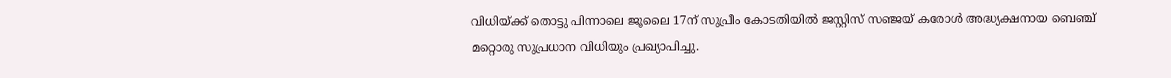വിധിയ്‌ക്ക് തൊട്ടു പിന്നാലെ ജൂലൈ 17ന് സുപ്രീം കോടതിയില്‍ ജസ്റ്റിസ് സഞ്ജയ് കരോള്‍ അദ്ധ്യക്ഷനായ ബെഞ്ച് മറ്റൊരു സുപ്രധാന വിധിയും പ്രഖ്യാപിച്ചു.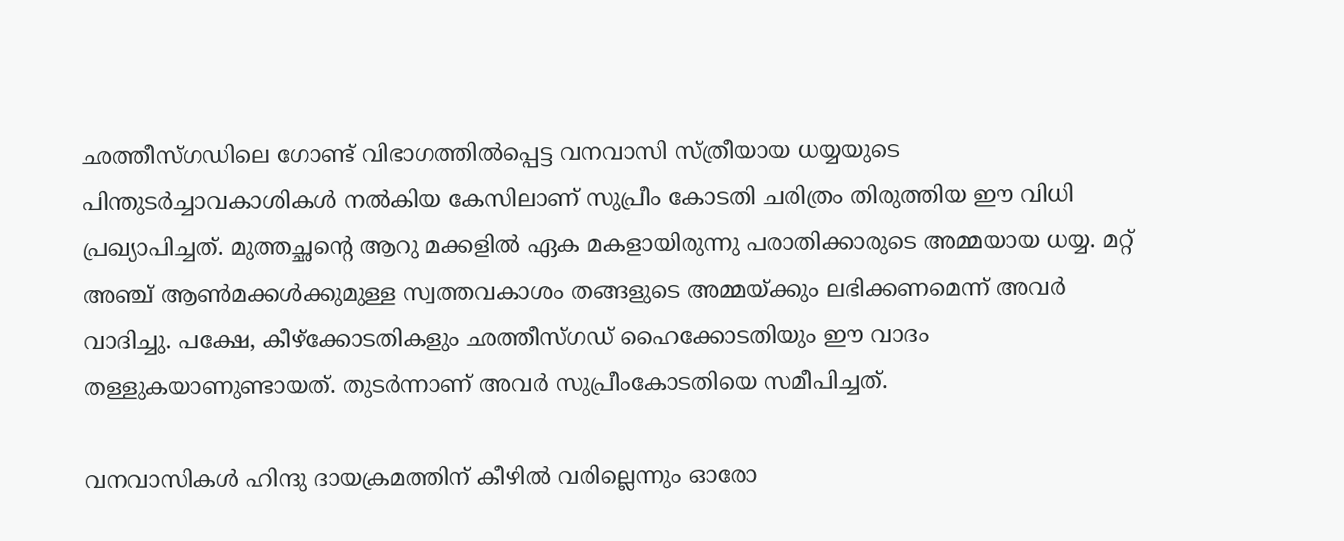ഛത്തീസ്ഗഡിലെ ഗോണ്ട് വിഭാഗത്തില്‍പ്പെട്ട വനവാസി സ്ത്രീയായ ധയ്യയുടെ പിന്തുടര്‍ച്ചാവകാശികള്‍ നല്‍കിയ കേസിലാണ് സുപ്രീം കോടതി ചരിത്രം തിരുത്തിയ ഈ വിധി പ്രഖ്യാപിച്ചത്. മുത്തച്ഛന്റെ ആറു മക്കളില്‍ ഏക മകളായിരുന്നു പരാതിക്കാരുടെ അമ്മയായ ധയ്യ. മറ്റ് അഞ്ച് ആണ്‍മക്കള്‍ക്കുമുള്ള സ്വത്തവകാശം തങ്ങളുടെ അമ്മയ്‌ക്കും ലഭിക്കണമെന്ന് അവര്‍ വാദിച്ചു. പക്ഷേ, കീഴ്‌ക്കോടതികളും ഛത്തീസ്ഗഡ് ഹൈക്കോടതിയും ഈ വാദം തള്ളുകയാണുണ്ടായത്. തുടര്‍ന്നാണ് അവര്‍ സുപ്രീംകോടതിയെ സമീപിച്ചത്.

വനവാസികള്‍ ഹിന്ദു ദായക്രമത്തിന് കീഴില്‍ വരില്ലെന്നും ഓരോ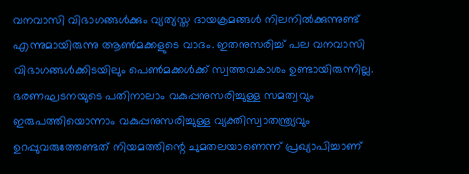വനവാസി വിഭാഗങ്ങള്‍ക്കും വ്യത്യസ്ത ദായക്രമങ്ങള്‍ നിലനില്‍ക്കുന്നുണ്ട് എന്നുമായിരുന്നു ആണ്‍മക്കളുടെ വാദം. ഇതനുസരിച്ച് പല വനവാസി വിഭാഗങ്ങള്‍ക്കിടയിലും പെണ്‍മക്കള്‍ക്ക് സ്വത്തവകാശം ഉണ്ടായിരുന്നില്ല. ഭരണഘടനയുടെ പതിനാലാം വകുപ്പനുസരിച്ചുള്ള സമത്വവും ഇരുപത്തിയൊന്നാം വകുപ്പനുസരിച്ചുള്ള വ്യക്തിസ്വാതന്ത്ര്യവും ഉറപ്പുവരുത്തേണ്ടത് നിയമത്തിന്റെ ചുമതലയാണെന്ന് പ്രഖ്യാപിച്ചാണ്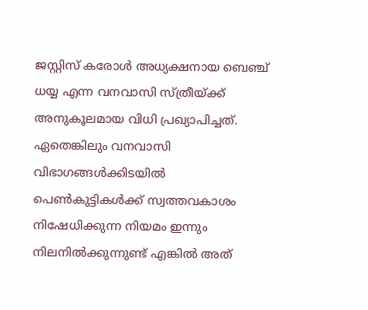ജസ്റ്റിസ് കരോള്‍ അധ്യക്ഷനായ ബെഞ്ച് ധയ്യ എന്ന വനവാസി സ്ത്രീയ്‌ക്ക് അനുകൂലമായ വിധി പ്രഖ്യാപിച്ചത്. ഏതെങ്കിലും വനവാസി വിഭാഗങ്ങള്‍ക്കിടയില്‍ പെണ്‍കുട്ടികള്‍ക്ക് സ്വത്തവകാശം നിഷേധിക്കുന്ന നിയമം ഇന്നും നിലനില്‍ക്കുന്നുണ്ട് എങ്കില്‍ അത്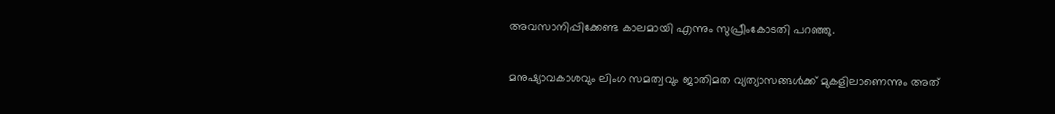അവസാനിപ്പിക്കേണ്ട കാലമായി എന്നും സുപ്രീംകോടതി പറഞ്ഞു.

മനുഷ്യാവകാശവും ലിംഗ സമത്വവും ജാതിമത വ്യത്യാസങ്ങള്‍ക്ക് മുകളിലാണെന്നും അത്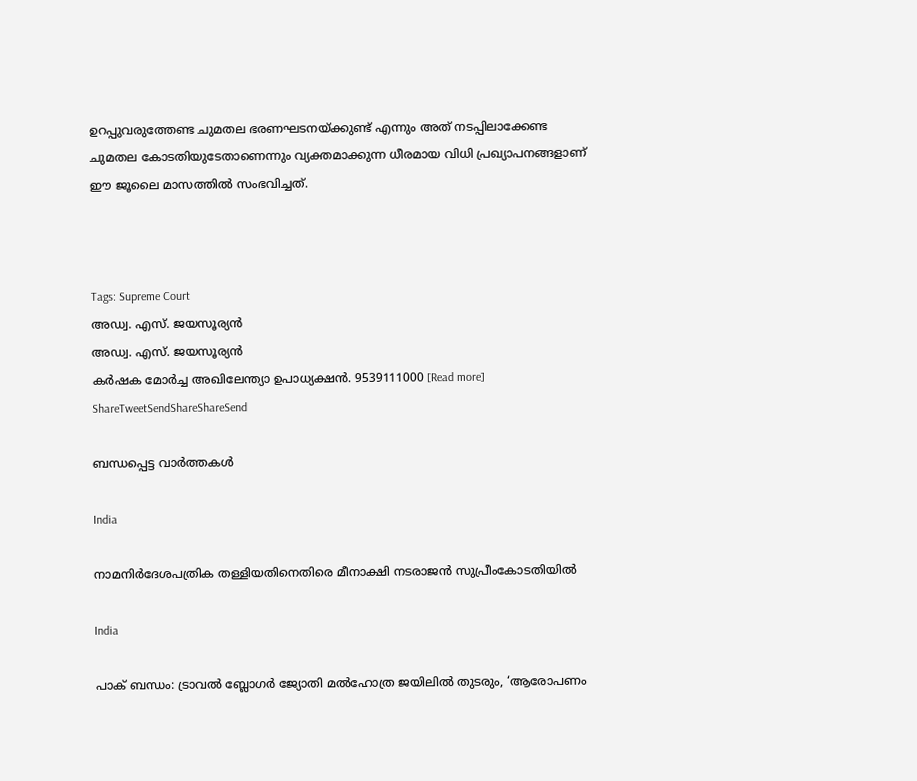ഉറപ്പുവരുത്തേണ്ട ചുമതല ഭരണഘടനയ്‌ക്കുണ്ട് എന്നും അത് നടപ്പിലാക്കേണ്ട ചുമതല കോടതിയുടേതാണെന്നും വ്യക്തമാക്കുന്ന ധീരമായ വിധി പ്രഖ്യാപനങ്ങളാണ് ഈ ജൂലൈ മാസത്തില്‍ സംഭവിച്ചത്.



Tags: Supreme Court
അഡ്വ. എസ്. ജയസൂര്യന്‍
അഡ്വ. എസ്. ജയസൂര്യന്‍
കര്‍ഷക മോര്‍ച്ച അഖിലേന്ത്യാ ഉപാധ്യക്ഷന്‍. 9539111000 [Read more]
ShareTweetSendShareShareSend

ബന്ധപ്പെട്ട വാര്‍ത്തകള്‍

India

നാമനിര്‍ദേശപത്രിക തള്ളിയതിനെതിരെ മീനാക്ഷി നടരാജന്‍ സുപ്രീംകോടതിയില്‍

India

പാക് ബന്ധം: ട്രാവല്‍ ബ്ലോഗര്‍ ജ്യോതി മല്‍ഹോത്ര ജയിലില്‍ തുടരും, ‘ആരോപണം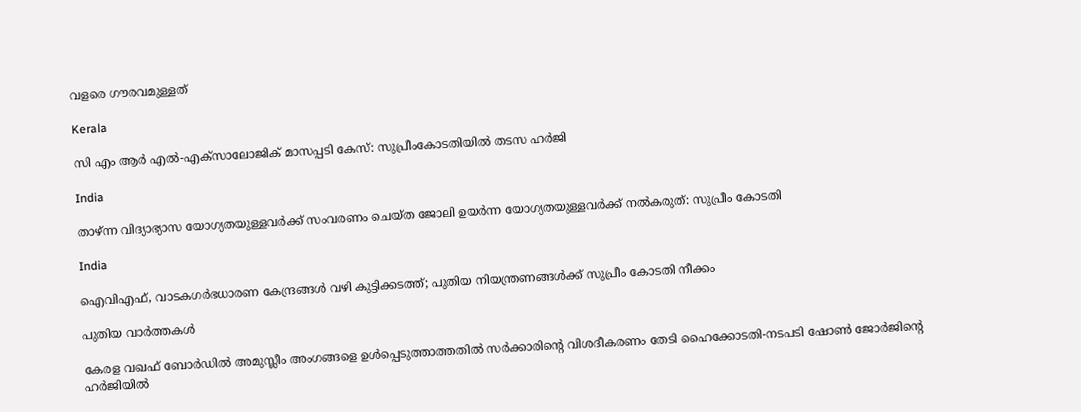വളരെ ഗൗരവമുള്ളത്

Kerala

സി എം ആര്‍ എല്‍-എക്‌സാലോജിക് മാസപ്പടി കേസ്: സുപ്രീംകോടതിയില്‍ തടസ ഹര്‍ജി

India

താഴ്ന്ന വിദ്യാഭ്യാസ യോഗ്യതയുള്ളവർക്ക് സംവരണം ചെയ്ത ജോലി ഉയർന്ന യോഗ്യതയുള്ളവർക്ക് നൽകരുത്: സുപ്രീം കോടതി

India

ഐവിഎഫ്, വാടകഗർഭധാരണ കേന്ദ്രങ്ങൾ വഴി കുട്ടിക്കടത്ത്; പുതിയ നിയന്ത്രണങ്ങൾക്ക് സുപ്രീം കോടതി നീക്കം

പുതിയ വാര്‍ത്തകള്‍

കേരള വഖഫ് ബോര്‍ഡില്‍ അമുസ്ലീം അംഗങ്ങളെ ഉള്‍പ്പെടുത്താത്തതില്‍ സര്‍ക്കാരിന്റെ വിശദീകരണം തേടി ഹൈക്കോടതി-നടപടി ഷോണ്‍ ജോര്‍ജിന്റെ ഹര്‍ജിയില്‍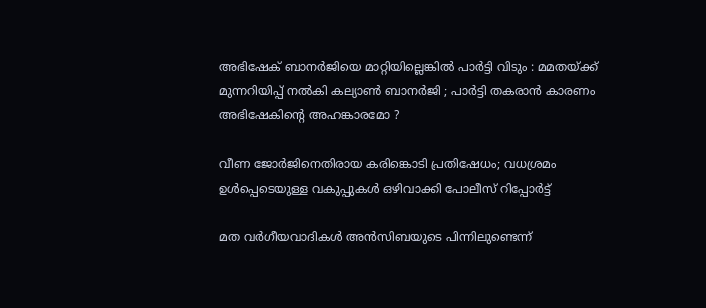അഭിഷേക് ബാനർജിയെ മാറ്റിയില്ലെങ്കിൽ പാർട്ടി വിടും : മമതയ്‌ക്ക് മുന്നറിയിപ്പ് നൽകി കല്യാൺ ബാനർജി ; പാർട്ടി തകരാൻ കാരണം അഭിഷേകിന്റെ അഹങ്കാരമോ ?

വീണ ജോര്‍ജിനെതിരായ കരിങ്കൊടി പ്രതിഷേധം; വധശ്രമം ഉള്‍പ്പെടെയുള്ള വകുപ്പുകള്‍ ഒഴിവാക്കി പോലീസ് റിപ്പോര്‍ട്ട്

മത വർഗീയവാദികൾ അൻസിബയുടെ പിന്നിലുണ്ടെന്ന്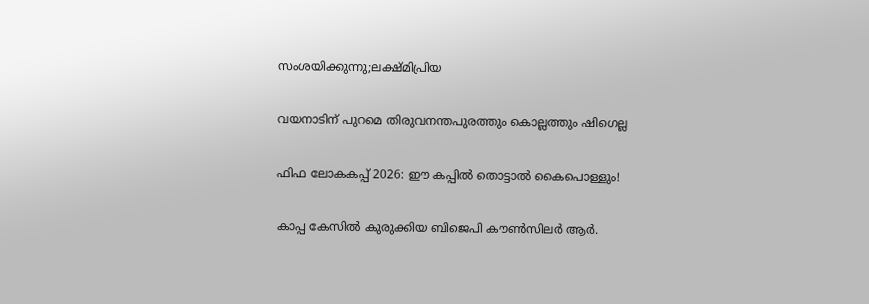സംശയിക്കുന്നു;ലക്ഷ്മിപ്രിയ

വയനാടിന് പുറമെ തിരുവനന്തപുരത്തും കൊല്ലത്തും ഷിഗെല്ല

ഫിഫ ലോകകപ്പ് 2026: ഈ കപ്പില്‍ തൊട്ടാല്‍ കൈപൊള്ളും!

കാപ്പ കേസില്‍ കുരുക്കിയ ബിജെപി കൗണ്‍സിലര്‍ ആര്‍.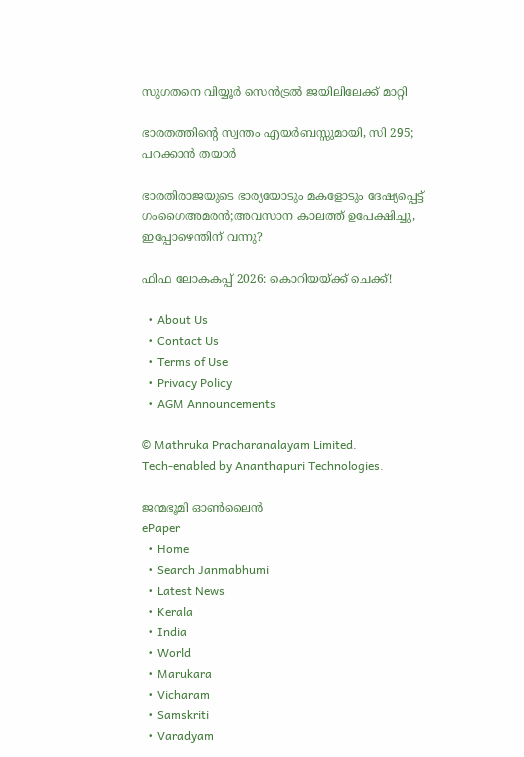സുഗതനെ വിയ്യൂര്‍ സെന്‍ട്രല്‍ ജയിലിലേക്ക് മാറ്റി

ഭാരതത്തിന്റെ സ്വന്തം എയർബസ്സുമായി, സി 295; പറക്കാൻ തയാർ

ഭാരതിരാജയുടെ ഭാര്യയോടും മകളോടും ദേഷ്യപ്പെട്ട് ഗംഗൈഅമരൻ;അവസാന കാലത്ത് ഉപേക്ഷിച്ചു, ഇപ്പോഴെന്തിന് വന്നു?

ഫിഫ ലോകകപ്പ് 2026: കൊറിയയ്‌ക്ക് ചെക്ക്!

  • About Us
  • Contact Us
  • Terms of Use
  • Privacy Policy
  • AGM Announcements

© Mathruka Pracharanalayam Limited.
Tech-enabled by Ananthapuri Technologies.

ജന്മഭൂമി ഓണ്‍ലൈന്‍
ePaper
  • Home
  • Search Janmabhumi
  • Latest News
  • Kerala
  • India
  • World
  • Marukara
  • Vicharam
  • Samskriti
  • Varadyam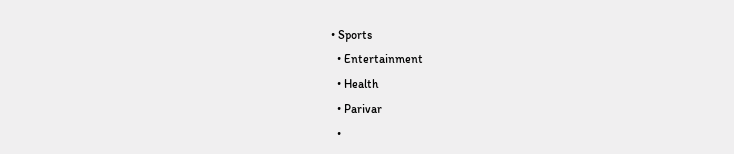• Sports
  • Entertainment
  • Health
  • Parivar
  •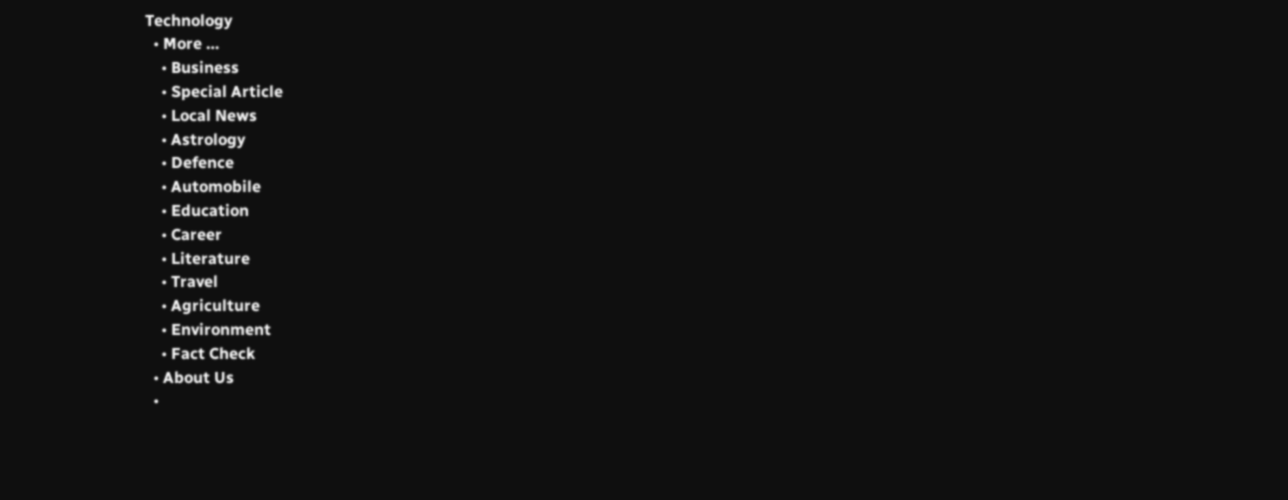Technology
  • More …
    • Business
    • Special Article
    • Local News
    • Astrology
    • Defence
    • Automobile
    • Education
    • Career
    • Literature
    • Travel
    • Agriculture
    • Environment
    • Fact Check
  • About Us
  •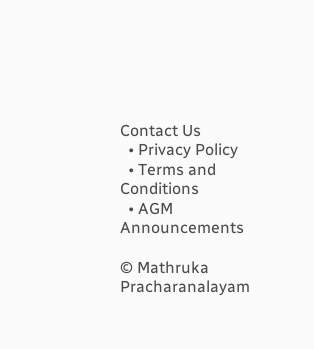Contact Us
  • Privacy Policy
  • Terms and Conditions
  • AGM Announcements

© Mathruka Pracharanalayam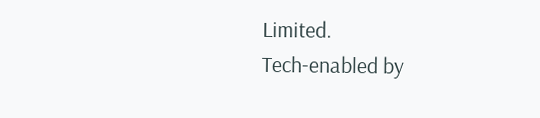Limited.
Tech-enabled by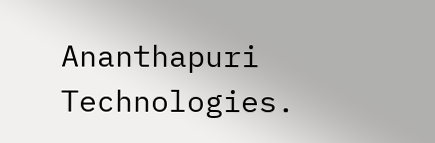Ananthapuri Technologies.